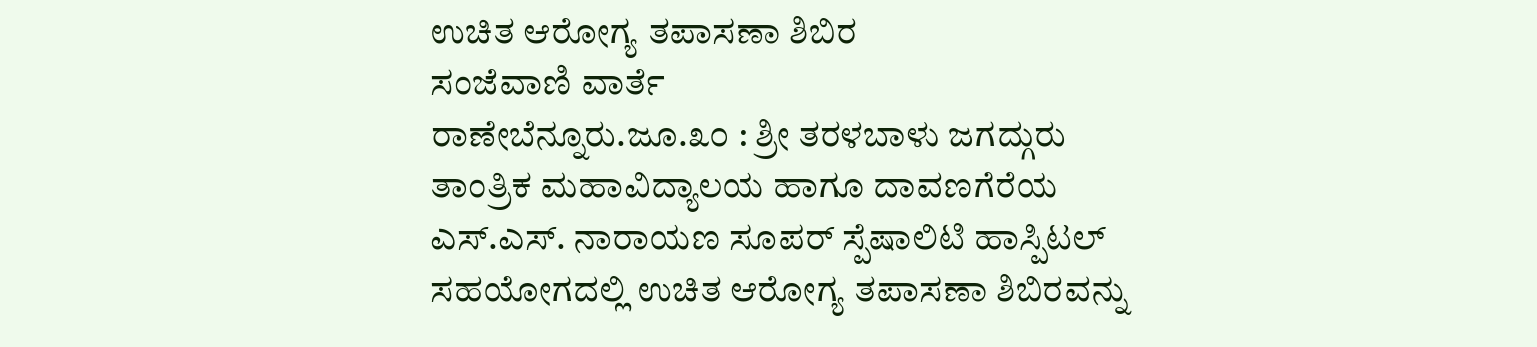ಉಚಿತ ಆರೋಗ್ಯ ತಪಾಸಣಾ ಶಿಬಿರ
ಸಂಜೆವಾಣಿ ವಾರ್ತೆ
ರಾಣೇಬೆನ್ನೂರು.ಜೂ.೩೦ : ಶ್ರೀ ತರಳಬಾಳು ಜಗದ್ಗುರು ತಾಂತ್ರಿಕ ಮಹಾವಿದ್ಯಾಲಯ ಹಾಗೂ ದಾವಣಗೆರೆಯ ಎಸ್.ಎಸ್. ನಾರಾಯಣ ಸೂಪರ್ ಸ್ಪೆಷಾಲಿಟಿ ಹಾಸ್ಪಿಟಲ್ ಸಹಯೋಗದಲ್ಲಿ ಉಚಿತ ಆರೋಗ್ಯ ತಪಾಸಣಾ ಶಿಬಿರವನ್ನು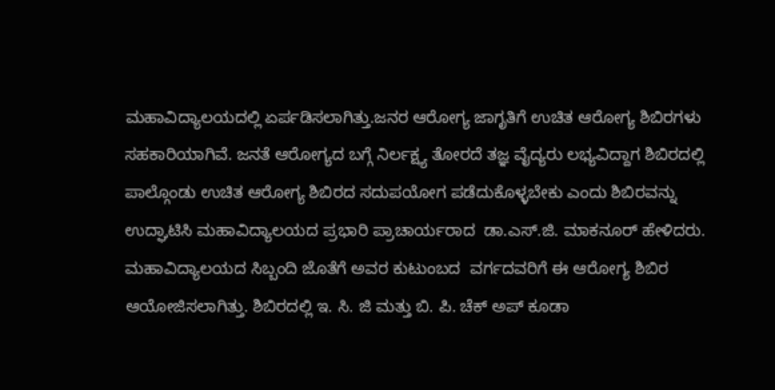ಮಹಾವಿದ್ಯಾಲಯದಲ್ಲಿ ಏರ್ಪಡಿಸಲಾಗಿತ್ತು.ಜನರ ಆರೋಗ್ಯ ಜಾಗೃತಿಗೆ ಉಚಿತ ಆರೋಗ್ಯ ಶಿಬಿರಗಳು ಸಹಕಾರಿಯಾಗಿವೆ. ಜನತೆ ಆರೋಗ್ಯದ ಬಗ್ಗೆ ನಿರ್ಲಕ್ಷ್ಯ ತೋರದೆ ತಜ್ಞ ವೈದ್ಯರು ಲಭ್ಯವಿದ್ದಾಗ ಶಿಬಿರದಲ್ಲಿ ಪಾಲ್ಗೊಂಡು ಉಚಿತ ಆರೋಗ್ಯ ಶಿಬಿರದ ಸದುಪಯೋಗ ಪಡೆದುಕೊಳ್ಳಬೇಕು ಎಂದು ಶಿಬಿರವನ್ನು ಉದ್ಘಾಟಿಸಿ ಮಹಾವಿದ್ಯಾಲಯದ ಪ್ರಭಾರಿ ಪ್ರಾಚಾರ್ಯರಾದ  ಡಾ.ಎಸ್.ಜಿ. ಮಾಕನೂರ್ ಹೇಳಿದರು. ಮಹಾವಿದ್ಯಾಲಯದ ಸಿಬ್ಬಂದಿ ಜೊತೆಗೆ ಅವರ ಕುಟುಂಬದ  ವರ್ಗದವರಿಗೆ ಈ ಆರೋಗ್ಯ ಶಿಬಿರ ಆಯೋಜಿಸಲಾಗಿತ್ತು. ಶಿಬಿರದಲ್ಲಿ ಇ. ಸಿ. ಜಿ ಮತ್ತು ಬಿ. ಪಿ. ಚೆಕ್ ಅಪ್ ಕೂಡಾ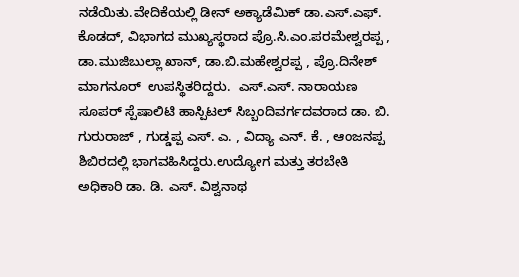ನಡೆಯಿತು.ವೇದಿಕೆಯಲ್ಲಿ ಡೀನ್ ಅಕ್ಯಾಡೆಮಿಕ್ ಡಾ.ಎಸ್.ಎಫ್. ಕೊಡದ್, ವಿಭಾಗದ ಮುಖ್ಯಸ್ಥರಾದ ಪ್ರೊ.ಸಿ.ಎಂ.ಪರಮೇಶ್ವರಪ್ಪ , ಡಾ.ಮುಜಿಬುಲ್ಲಾ ಖಾನ್, ಡಾ.ಬಿ.ಮಹೇಶ್ವರಪ್ಪ , ಪ್ರೊ.ದಿನೇಶ್ ಮಾಗನೂರ್  ಉಪಸ್ಥಿತರಿದ್ದರು.  ಎಸ್.ಎಸ್. ನಾರಾಯಣ ಸೂಪರ್ ಸ್ಪೆಷಾಲಿಟಿ ಹಾಸ್ಪಿಟಲ್ ಸಿಬ್ಬಂದಿವರ್ಗದವರಾದ ಡಾ. ಬಿ. ಗುರುರಾಜ್ , ಗುಡ್ಡಪ್ಪ ಎಸ್. ಎ. , ವಿದ್ಯಾ ಎನ್. ಕೆ. , ಆಂಜನಪ್ಪ ಶಿಬಿರದಲ್ಲಿ ಭಾಗವಹಿಸಿದ್ದರು.ಉದ್ಯೋಗ ಮತ್ತು ತರಬೇತಿ ಅಧಿಕಾರಿ ಡಾ. ಡಿ. ಎಸ್. ವಿಶ್ವನಾಥ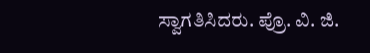ಸ್ವಾಗತಿಸಿದರು. ಪ್ರೊ. ವಿ. ಜಿ.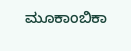ಮೂಕಾಂಬಿಕಾ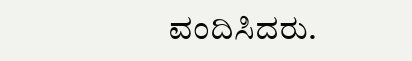ವಂದಿಸಿದರು.